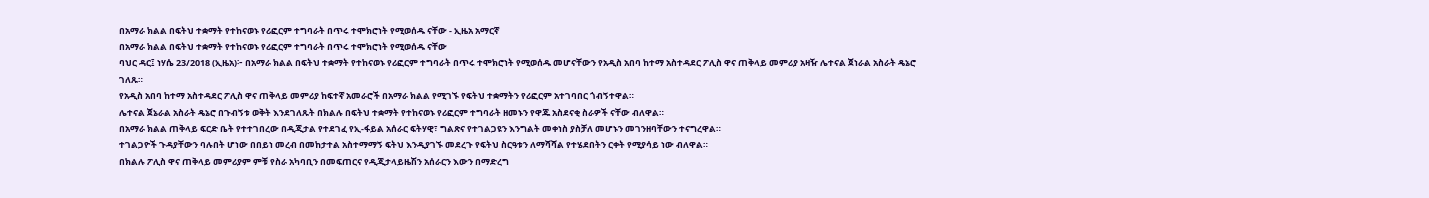በአማራ ክልል በፍትህ ተቋማት የተከናወኑ የሪፎርም ተግባራት በጥሩ ተሞክሮነት የሚወሰዱ ናቸው - ኢዜአ አማርኛ
በአማራ ክልል በፍትህ ተቋማት የተከናወኑ የሪፎርም ተግባራት በጥሩ ተሞክሮነት የሚወሰዱ ናቸው
ባህር ዳር፤ ነሃሴ 23/2018 (ኢዜአ)፦ በአማራ ክልል በፍትህ ተቋማት የተከናወኑ የሪፎርም ተግባራት በጥሩ ተሞክሮነት የሚወሰዱ መሆናቸውን የአዲስ አበባ ከተማ አስተዳደር ፖሊስ ዋና ጠቅላይ መምሪያ አዛዥ ሌተናል ጀነራል አስራት ዴኔሮ ገለጹ።
የአዲስ አበባ ከተማ አስተዳደር ፖሊስ ዋና ጠቅላይ መምሪያ ከፍተኛ አመራሮች በአማራ ክልል የሚገኙ የፍትህ ተቋማትን የሪፎርም አተገባበር ጎብኝተዋል።
ሌተናል ጀኔራል አስራት ዴኔሮ በጉብኝቱ ወቅት እንደገለጹት በክልሉ በፍትህ ተቋማት የተከናወኑ የሪፎርም ተግባራት ዘመኑን የዋጁ አስደናቂ ስራዎች ናቸው ብለዋል።
በአማራ ክልል ጠቅላይ ፍርድ ቤት የተተገበረው በዲጂታል የተደገፈ የኢ-ፋይል አሰራር ፍትሃዊ፣ ግልጽና የተገልጋዩን እንግልት መቀነስ ያስቻለ መሆኑን መገንዘባቸውን ተናግረዋል።
ተገልጋዮች ጉዳያቸውን ባሉበት ሆነው በበይነ መረብ በመከታተል አስተማማኝ ፍትህ እንዲያገኙ መደረጉ የፍትህ ስርዓቱን ለማሻሻል የተሄደበትን ርቀት የሚያሳይ ነው ብለዋል።
በክልሉ ፖሊስ ዋና ጠቅላይ መምሪያም ምቹ የስራ አካባቢን በመፍጠርና የዲጂታላይዜሽን አሰራርን እውን በማድረግ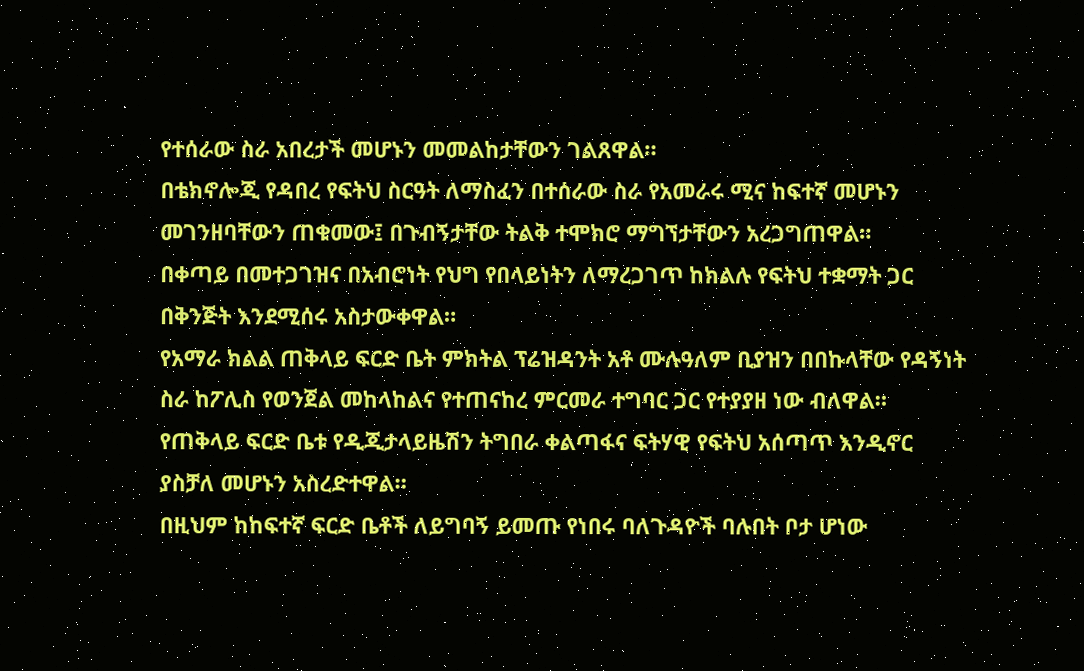የተሰራው ስራ አበረታች መሆኑን መመልከታቸውን ገልጸዋል።
በቴክኖሎጂ የዳበረ የፍትህ ስርዓት ለማስፈን በተሰራው ስራ የአመራሩ ሚና ከፍተኛ መሆኑን መገንዘባቸውን ጠቁመው፤ በጉብኝታቸው ትልቅ ተሞክሮ ማግኘታቸውን አረጋግጠዋል።
በቀጣይ በመተጋገዝና በአብሮነት የህግ የበላይነትን ለማረጋገጥ ከክልሉ የፍትህ ተቋማት ጋር በቅንጅት እንደሚሰሩ አስታውቀዋል።
የአማራ ክልል ጠቅላይ ፍርድ ቤት ምክትል ፕሬዝዳንት አቶ ሙሉዓለም ቢያዝን በበኩላቸው የዳኝነት ስራ ከፖሊስ የወንጀል መከላከልና የተጠናከረ ምርመራ ተግባር ጋር የተያያዘ ነው ብለዋል።
የጠቅላይ ፍርድ ቤቱ የዲጂታላይዜሽን ትግበራ ቀልጣፋና ፍትሃዊ የፍትህ አሰጣጥ እንዲኖር ያስቻለ መሆኑን አስረድተዋል።
በዚህም ከከፍተኛ ፍርድ ቤቶች ለይግባኝ ይመጡ የነበሩ ባለጉዳዮች ባሉበት ቦታ ሆነው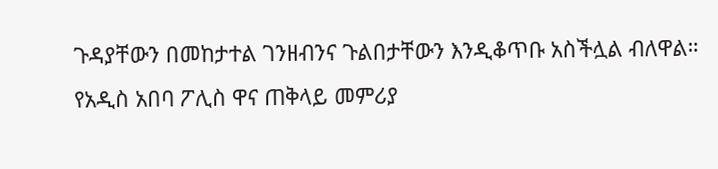ጉዳያቸውን በመከታተል ገንዘብንና ጉልበታቸውን እንዲቆጥቡ አስችሏል ብለዋል።
የአዲስ አበባ ፖሊስ ዋና ጠቅላይ መምሪያ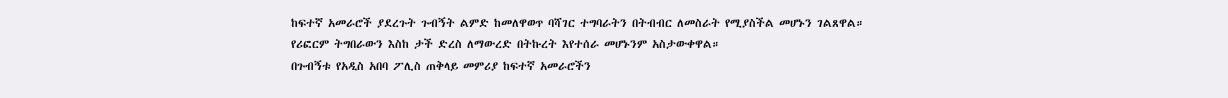ከፍተኛ አመራሮች ያደረጉት ጉብኝት ልምድ ከመለዋወጥ ባሻገር ተግባራትን በትብብር ለመስራት የሚያስችል መሆኑን ገልጸዋል።
የሪፎርም ትግበራውን እስከ ታች ድረስ ለማውረድ በትኩረት እየተሰራ መሆኑንም አስታውቀዋል።
በጉብኝቱ የአዲስ አበባ ፖሊስ ጠቅላይ መምሪያ ከፍተኛ አመራሮችን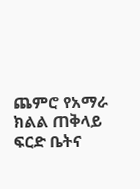ጨምሮ የአማራ ክልል ጠቅላይ ፍርድ ቤትና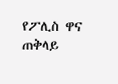የፖሊስ ዋና ጠቅላይ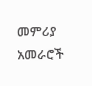መምሪያ አመራሮች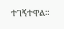ተገኝተዋል።